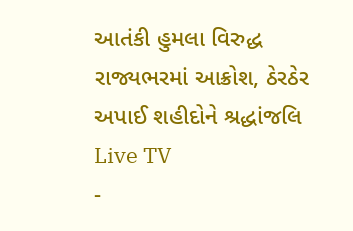આતંકી હુમલા વિરુદ્ધ રાજ્યભરમાં આક્રોશ, ઠેરઠેર અપાઈ શહીદોને શ્રદ્ધાંજલિ
Live TV
-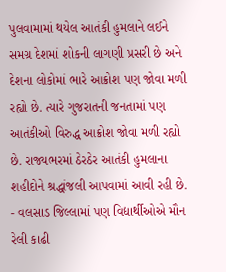પુલવામામાં થયેલ આતંકી હુમલાને લઈને સમગ્ર દેશમાં શોકની લાગણી પ્રસરી છે અને દેશના લોકોમાં ભારે આક્રોશ પણ જોવા મળી રહ્યો છે. ત્યારે ગુજરાતની જનતામાં પણ આતંકીઓ વિરુદ્ધ આક્રોશ જોવા મળી રહ્યો છે. રાજ્યભરમાં ઠેરઠેર આતંકી હુમલાના શહીદોને શ્રદ્ધાંજલી આપવામાં આવી રહી છે.
- વલસાડ જિલ્લામાં પણ વિદ્યાર્થીઓએ મૌન રેલી કાઢી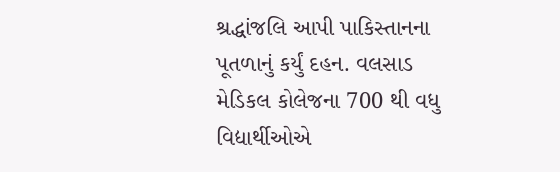શ્રદ્ધાંજલિ આપી પાકિસ્તાનના પૂતળાનું કર્યું દહન. વલસાડ મેડિકલ કોલેજના 700 થી વધુ વિદ્યાર્થીઓએ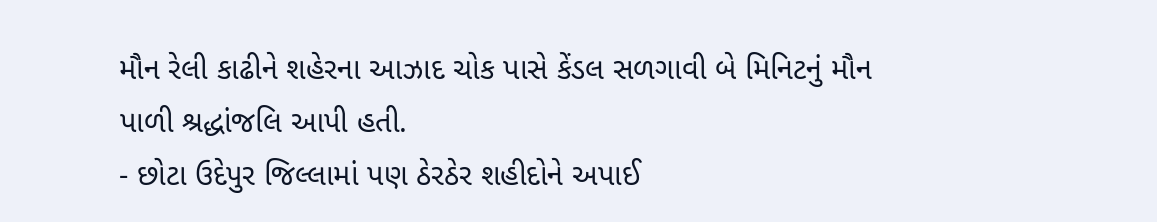મૌન રેલી કાઢીને શહેરના આઝાદ ચોક પાસે કેંડલ સળગાવી બે મિનિટનું મૌન પાળી શ્રદ્ધાંજલિ આપી હતી.
- છોટા ઉદેપુર જિલ્લામાં પણ ઠેરઠેર શહીદોને અપાઈ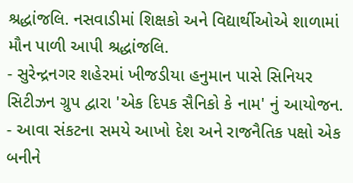શ્રદ્ધાંજલિ. નસવાડીમાં શિક્ષકો અને વિદ્યાર્થીઓએ શાળામાં મૌન પાળી આપી શ્રદ્ધાંજલિ.
- સુરેન્દ્રનગર શહેરમાં ખીજડીયા હનુમાન પાસે સિનિયર સિટીઝન ગ્રુપ દ્વારા 'એક દિપક સૈનિકો કે નામ' નું આયોજન.
- આવા સંકટના સમયે આખો દેશ અને રાજનૈતિક પક્ષો એક બનીને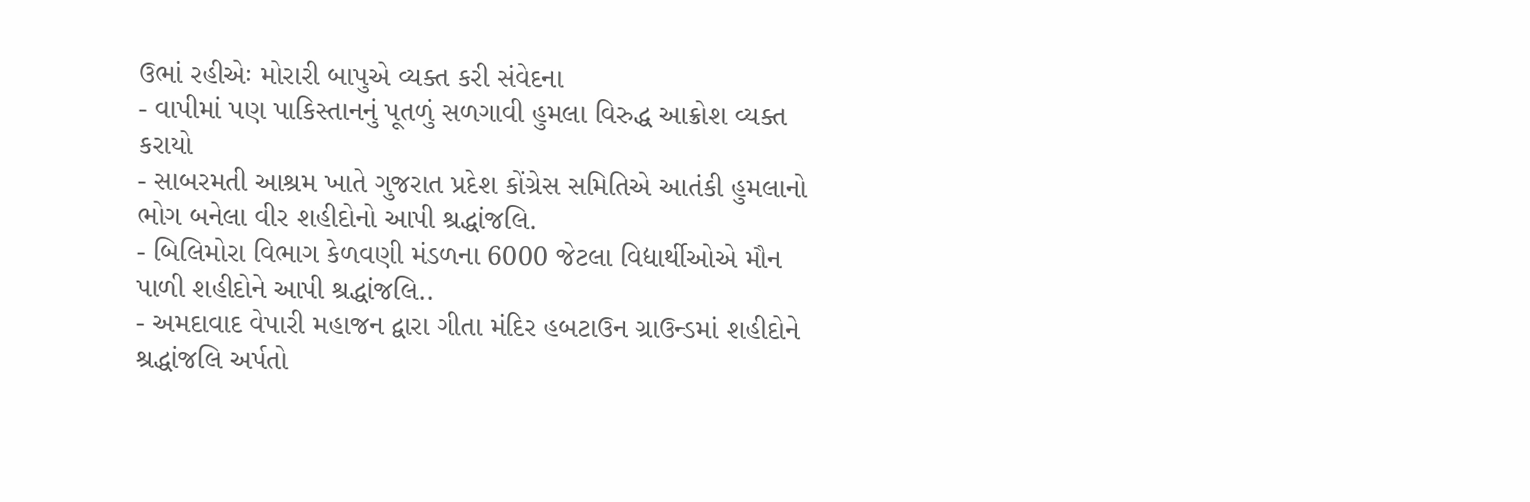ઉભાં રહીએઃ મોરારી બાપુએ વ્યક્ત કરી સંવેદના
- વાપીમાં પણ પાકિસ્તાનનું પૂતળું સળગાવી હુમલા વિરુદ્ધ આક્રોશ વ્યક્ત કરાયો
- સાબરમતી આશ્રમ ખાતે ગુજરાત પ્રદેશ કોંગ્રેસ સમિતિએ આતંકી હુમલાનો ભોગ બનેલા વીર શહીદોનો આપી શ્રદ્ધાંજલિ.
- બિલિમોરા વિભાગ કેળવણી મંડળના 6000 જેટલા વિદ્યાર્થીઓએ મૌન પાળી શહીદોને આપી શ્રદ્ધાંજલિ..
- અમદાવાદ વેપારી મહાજન દ્વારા ગીતા મંદિર હબટાઉન ગ્રાઉન્ડમાં શહીદોને શ્રદ્ધાંજલિ અર્પતો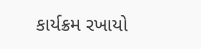કાર્યક્રમ રખાયો